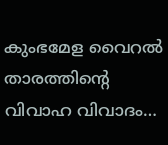കുംഭമേള വൈറൽ താരത്തിന്റെ വിവാഹ വിവാദം…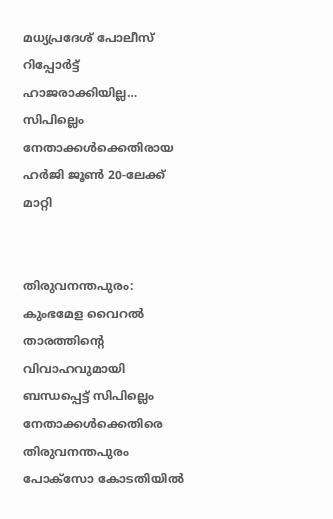മധ്യപ്രദേശ് പോലീസ് റിപ്പോർട്ട് ഹാജരാക്കിയില്ല… സിപില്ലെം നേതാക്കൾക്കെതിരായ ഹർജി ജൂൺ 20-ലേക്ക് മാറ്റി


തിരുവനന്തപുരം: കുംഭമേള വൈറൽ താരത്തിന്റെ വിവാഹവുമായി ബന്ധപ്പെട്ട് സിപില്ലെം നേതാക്കൾക്കെതിരെ തിരുവനന്തപുരം പോക്സോ കോടതിയിൽ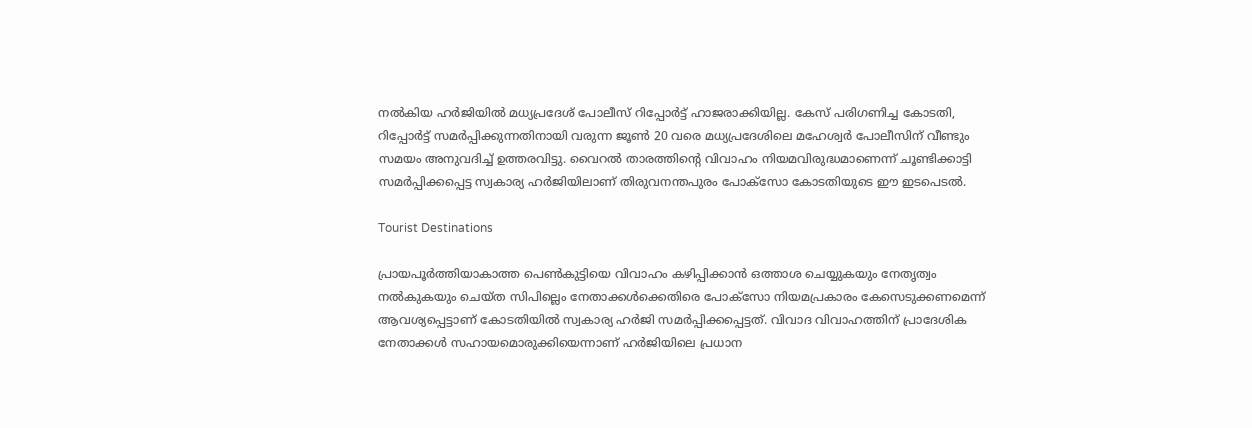നൽകിയ ഹർജിയിൽ മധ്യപ്രദേശ് പോലീസ് റിപ്പോർട്ട് ഹാജരാക്കിയില്ല. കേസ് പരിഗണിച്ച കോടതി, റിപ്പോർട്ട് സമർപ്പിക്കുന്നതിനായി വരുന്ന ജൂൺ 20 വരെ മധ്യപ്രദേശിലെ മഹേശ്വർ പോലീസിന് വീണ്ടും സമയം അനുവദിച്ച് ഉത്തരവിട്ടു. വൈറൽ താരത്തിന്റെ വിവാഹം നിയമവിരുദ്ധമാണെന്ന് ചൂണ്ടിക്കാട്ടി സമർപ്പിക്കപ്പെട്ട സ്വകാര്യ ഹർജിയിലാണ് തിരുവനന്തപുരം പോക്സോ കോടതിയുടെ ഈ ഇടപെടൽ.

Tourist Destinations

പ്രായപൂർത്തിയാകാത്ത പെൺകുട്ടിയെ വിവാഹം കഴിപ്പിക്കാൻ ഒത്താശ ചെയ്യുകയും നേതൃത്വം നൽകുകയും ചെയ്ത സിപില്ലെം നേതാക്കൾക്കെതിരെ പോക്സോ നിയമപ്രകാരം കേസെടുക്കണമെന്ന് ആവശ്യപ്പെട്ടാണ് കോടതിയിൽ സ്വകാര്യ ഹർജി സമർപ്പിക്കപ്പെട്ടത്. വിവാദ വിവാഹത്തിന് പ്രാദേശിക നേതാക്കൾ സഹായമൊരുക്കിയെന്നാണ് ഹർജിയിലെ പ്രധാന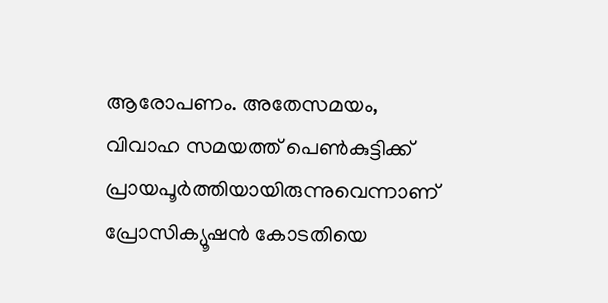ആരോപണം. അതേസമയം, വിവാഹ സമയത്ത് പെൺകുട്ടിക്ക് പ്രായപൂർത്തിയായിരുന്നുവെന്നാണ് പ്രോസിക്യൂഷൻ കോടതിയെ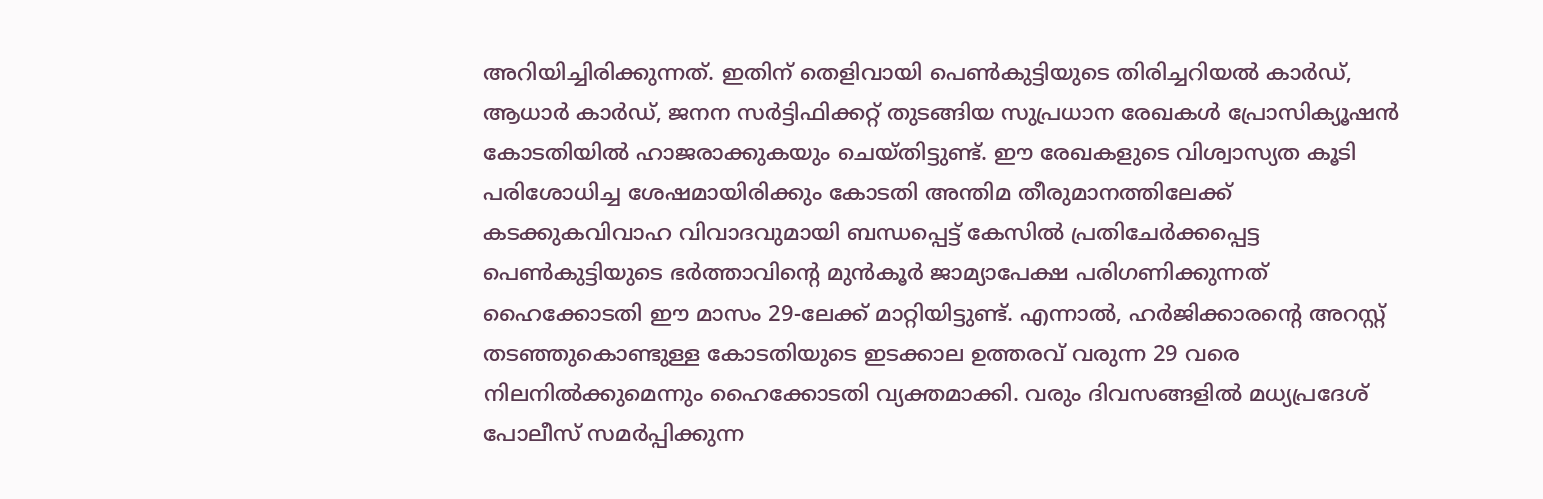അറിയിച്ചിരിക്കുന്നത്. ഇതിന് തെളിവായി പെൺകുട്ടിയുടെ തിരിച്ചറിയൽ കാർഡ്, ആധാർ കാർഡ്, ജനന സർട്ടിഫിക്കറ്റ് തുടങ്ങിയ സുപ്രധാന രേഖകൾ പ്രോസിക്യൂഷൻ കോടതിയിൽ ഹാജരാക്കുകയും ചെയ്തിട്ടുണ്ട്. ഈ രേഖകളുടെ വിശ്വാസ്യത കൂടി പരിശോധിച്ച ശേഷമായിരിക്കും കോടതി അന്തിമ തീരുമാനത്തിലേക്ക് കടക്കുകവിവാഹ വിവാദവുമായി ബന്ധപ്പെട്ട് കേസിൽ പ്രതിചേർക്കപ്പെട്ട പെൺകുട്ടിയുടെ ഭർത്താവിന്റെ മുൻകൂർ ജാമ്യാപേക്ഷ പരിഗണിക്കുന്നത് ഹൈക്കോടതി ഈ മാസം 29-ലേക്ക് മാറ്റിയിട്ടുണ്ട്. എന്നാൽ, ഹർജിക്കാരന്റെ അറസ്റ്റ് തടഞ്ഞുകൊണ്ടുള്ള കോടതിയുടെ ഇടക്കാല ഉത്തരവ് വരുന്ന 29 വരെ നിലനിൽക്കുമെന്നും ഹൈക്കോടതി വ്യക്തമാക്കി. വരും ദിവസങ്ങളിൽ മധ്യപ്രദേശ് പോലീസ് സമർപ്പിക്കുന്ന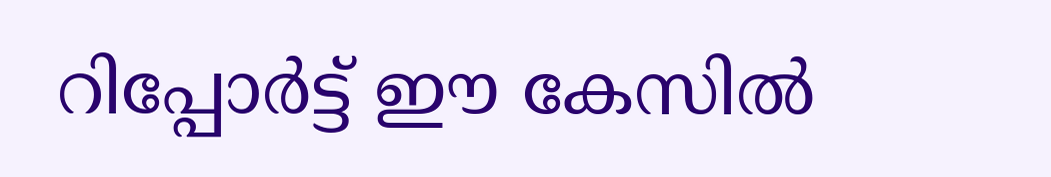റിപ്പോർട്ട് ഈ കേസിൽ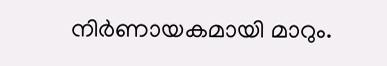നിർണായകമായി മാറും.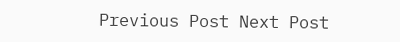Previous Post Next Post